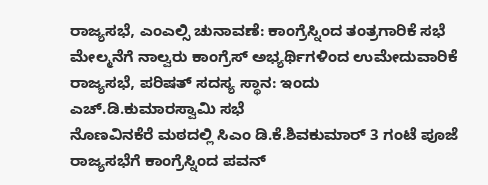ರಾಜ್ಯಸಭೆ, ಎಂಎಲ್ಸಿ ಚುನಾವಣೆ: ಕಾಂಗ್ರೆಸ್ನಿಂದ ತಂತ್ರಗಾರಿಕೆ ಸಭೆ
ಮೇಲ್ಮನೆಗೆ ನಾಲ್ವರು ಕಾಂಗ್ರೆಸ್ ಅಭ್ಯರ್ಥಿಗಳಿಂದ ಉಮೇದುವಾರಿಕೆ
ರಾಜ್ಯಸಭೆ, ಪರಿಷತ್ ಸದಸ್ಯ ಸ್ಥಾನ: ಇಂದು ಎಚ್.ಡಿ.ಕುಮಾರಸ್ವಾಮಿ ಸಭೆ
ನೊಣವಿನಕೆರೆ ಮಠದಲ್ಲಿ ಸಿಎಂ ಡಿ.ಕೆ.ಶಿವಕುಮಾರ್ 3 ಗಂಟೆ ಪೂಜೆ
ರಾಜ್ಯಸಭೆಗೆ ಕಾಂಗ್ರೆಸ್ನಿಂದ ಪವನ್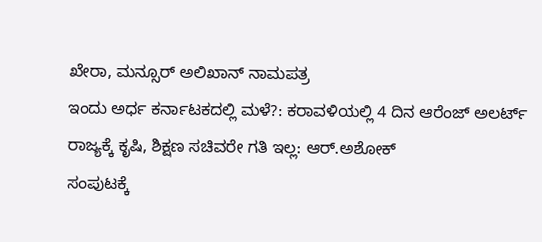ಖೇರಾ, ಮನ್ಸೂರ್ ಅಲಿಖಾನ್ ನಾಮಪತ್ರ
ಇಂದು ಅರ್ಧ ಕರ್ನಾಟಕದಲ್ಲಿ ಮಳೆ?: ಕರಾವಳಿಯಲ್ಲಿ 4 ದಿನ ಆರೆಂಜ್ ಅಲರ್ಟ್
ರಾಜ್ಯಕ್ಕೆ ಕೃಷಿ, ಶಿಕ್ಷಣ ಸಚಿವರೇ ಗತಿ ಇಲ್ಲ: ಆರ್.ಅಶೋಕ್
ಸಂಪುಟಕ್ಕೆ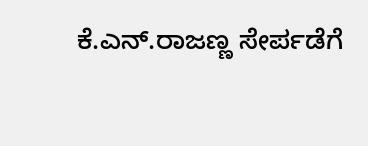ಕೆ.ಎನ್.ರಾಜಣ್ಣ ಸೇರ್ಪಡೆಗೆ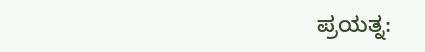ಪ್ರಯತ್ನ: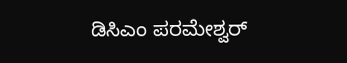ಡಿಸಿಎಂ ಪರಮೇಶ್ವರ್